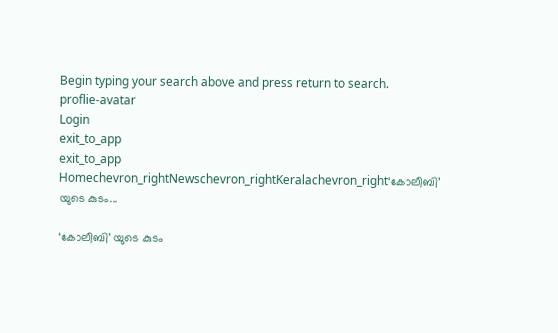Begin typing your search above and press return to search.
proflie-avatar
Login
exit_to_app
exit_to_app
Homechevron_rightNewschevron_rightKeralachevron_right‘കോലീബി’ യുടെ കുടം...

‘കോലീബി’ യുടെ കുടം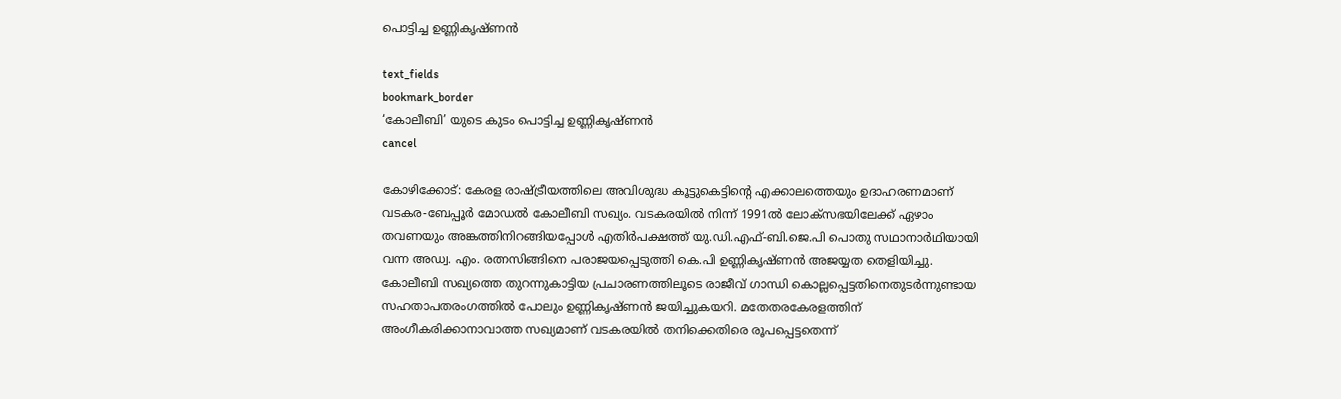പൊട്ടിച്ച ഉണ്ണികൃഷ്ണൻ

text_fields
bookmark_border
‘കോലീബി’ യുടെ കുടം പൊട്ടിച്ച ഉണ്ണികൃഷ്ണൻ
cancel

കോഴിക്കോട്: കേരള രാഷ്ട്രീയത്തിലെ അവിശുദ്ധ കൂട്ടുകെട്ടിന്റെ എക്കാലത്തെയും ഉദാഹരണമാണ് വടകര-ബേപ്പൂർ മോഡൽ കോലീബി സഖ്യം. വടകരയിൽ നിന്ന് 1991ൽ ലോക്സഭയിലേക്ക് ഏഴാം തവണയും അങ്കത്തിനിറങ്ങിയപ്പോൾ എതിർപക്ഷത്ത് യു.ഡി.എഫ്-ബി.ജെ.പി പൊതു സഥാനാർഥിയായി വന്ന അഡ്വ. എം. രത്നസിങ്ങിനെ പരാജയപ്പെടുത്തി കെ.പി ഉണ്ണികൃഷ്ണൻ അജയ്യത തെളിയിച്ചു. കോലീബി സഖ്യത്തെ തുറന്നുകാട്ടിയ പ്രചാരണത്തിലൂടെ രാജീവ് ഗാന്ധി കൊല്ലപ്പെട്ടതിനെതുടർന്നുണ്ടായ സഹതാപതരംഗത്തിൽ പോലും ഉണ്ണികൃഷ്ണൻ ജയിച്ചുകയറി. മതേതരകേരളത്തിന് അംഗീകരിക്കാനാവാത്ത സഖ്യമാണ് വടകരയിൽ തനിക്കെതിരെ രൂപപ്പെട്ടതെന്ന്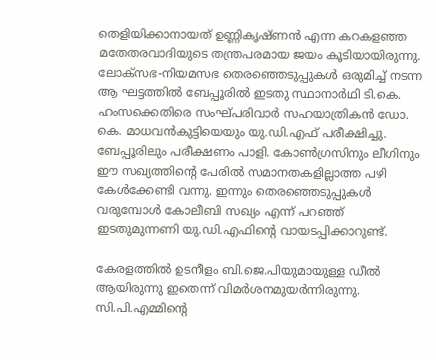തെളിയിക്കാനായത് ഉണ്ണികൃഷ്ണൻ എന്ന കറകളഞ്ഞ മതേതരവാദിയുടെ തന്ത്രപരമായ ജയം കൂടിയായിരുന്നു. ലോക്സഭ-നിയമസഭ തെരഞ്ഞെടുപ്പുകൾ ഒരുമിച്ച് നടന്ന ആ ഘട്ടത്തിൽ ബേപ്പൂരിൽ ഇടതു സ്ഥാനാർഥി ടി.കെ. ഹംസക്കെതിരെ സംഘ്പരിവാർ സഹയാത്രികൻ ഡോ. കെ. മാധവൻകുട്ടിയെയും യു.ഡി.എഫ് പരീക്ഷിച്ചു. ബേപ്പൂരിലും പരീക്ഷണം പാളി. കോൺഗ്രസിനും ലീഗിനും ഈ സഖ്യത്തിന്റെ പേരിൽ സമാനതകളില്ലാത്ത പഴി കേൾക്കേണ്ടി വന്നു. ഇന്നും തെരഞ്ഞെടുപ്പുകൾ വരുമ്പോൾ കോലീബി സഖ്യം എന്ന് പറഞ്ഞ് ഇടതുമുന്നണി യു.ഡി.എഫിന്റെ വായടപ്പിക്കാറുണ്ട്.

കേരളത്തിൽ ഉടനീളം ബി.ജെ.പിയുമായുള്ള ഡീൽ ആയിരുന്നു ഇതെന്ന് വിമർശനമുയർന്നിരുന്നു. സി.പി.എമ്മിന്റെ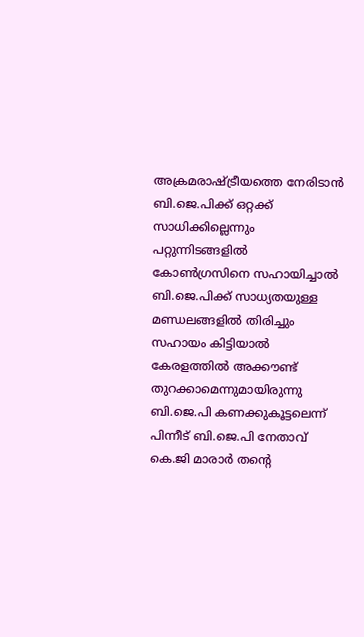അക്രമരാഷ്ട്രീയത്തെ നേരിടാൻ ബി.ജെ.പിക്ക് ഒറ്റക്ക് സാധിക്കില്ലെന്നും പറ്റുന്നിടങ്ങളിൽ കോൺഗ്രസിനെ സഹായിച്ചാൽ ബി.ജെ.പിക്ക് സാധ്യതയുള്ള മണ്ഡലങ്ങളിൽ തിരിച്ചും സഹായം കിട്ടിയാൽ കേരളത്തിൽ അക്കൗണ്ട് തുറക്കാമെന്നുമായിരുന്നു ബി.ജെ.പി കണക്കുകൂട്ടലെന്ന് പിന്നീട് ബി.ജെ.പി നേതാവ് കെ.ജി മാരാർ തന്റെ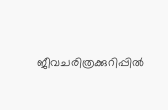ജീവചരിത്രക്കുറിപ്പിൽ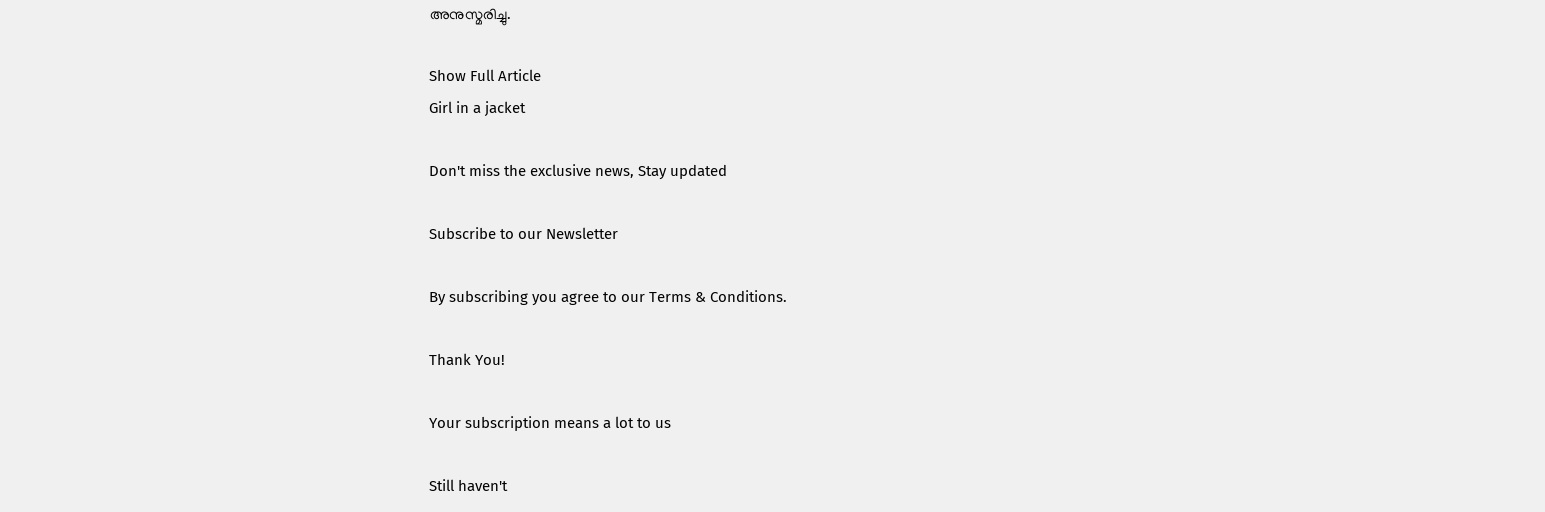അനുസ്മരിച്ചു.

Show Full Article
Girl in a jacket

Don't miss the exclusive news, Stay updated

Subscribe to our Newsletter

By subscribing you agree to our Terms & Conditions.

Thank You!

Your subscription means a lot to us

Still haven't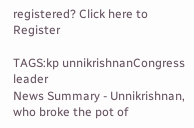registered? Click here to Register

TAGS:kp unnikrishnanCongress leader
News Summary - Unnikrishnan, who broke the pot of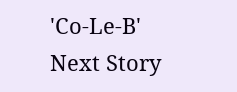'Co-Le-B'
Next Story